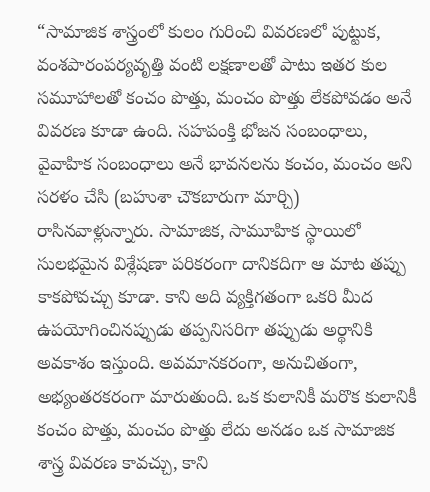“సామాజిక శాస్త్రంలో కులం గురించి వివరణలో పుట్టుక, వంశపారంపర్యవృత్తి వంటి లక్షణాలతో పాటు ఇతర కుల సమూహాలతో కంచం పొత్తు, మంచం పొత్తు లేకపోవడం అనే వివరణ కూడా ఉంది. సహపంక్తి భోజన సంబంధాలు, వైవాహిక సంబంధాలు అనే భావనలను కంచం, మంచం అని సరళం చేసి (బహుశా చౌకబారుగా మార్చి) రాసినవాళ్లున్నారు. సామాజిక, సామూహిక స్థాయిలో సులభమైన విశ్లేషణా పరికరంగా దానికదిగా ఆ మాట తప్పు కాకపోవచ్చు కూడా. కాని అది వ్యక్తిగతంగా ఒకరి మీద ఉపయోగించినప్పుడు తప్పనిసరిగా తప్పుడు అర్థానికి అవకాశం ఇస్తుంది. అవమానకరంగా, అనుచితంగా, అభ్యంతరకరంగా మారుతుంది. ఒక కులానికీ మరొక కులానికీ కంచం పొత్తు, మంచం పొత్తు లేదు అనడం ఒక సామాజిక శాస్త్ర వివరణ కావచ్చు, కాని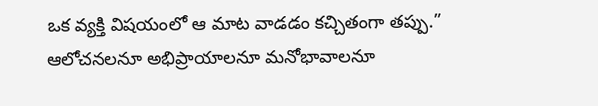ఒక వ్యక్తి విషయంలో ఆ మాట వాడడం కచ్చితంగా తప్పు.”
ఆలోచనలనూ అభిప్రాయాలనూ మనోభావాలనూ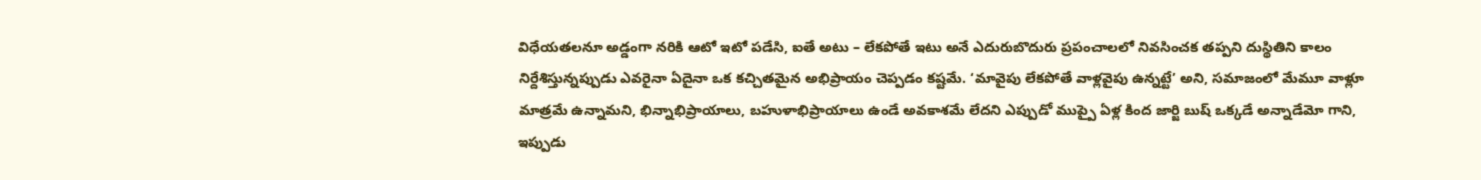విధేయతలనూ అడ్డంగా నరికి ఆటో ఇటో పడేసి, ఐతే అటు – లేకపోతే ఇటు అనే ఎదురుబొదురు ప్రపంచాలలో నివసించక తప్పని దుస్థితిని కాలం నిర్దేశిస్తున్నప్పుడు ఎవరైనా ఏదైనా ఒక కచ్చితమైన అభిప్రాయం చెప్పడం కష్టమే. ‘మావైపు లేకపోతే వాళ్లవైపు ఉన్నట్టే’ అని, సమాజంలో మేమూ వాళ్లూ మాత్రమే ఉన్నామని, భిన్నాభిప్రాయాలు, బహుళాభిప్రాయాలు ఉండే అవకాశమే లేదని ఎప్పుడో ముప్పై ఏళ్ల కింద జార్జి బుష్ ఒక్కడే అన్నాడేమో గాని, ఇప్పుడు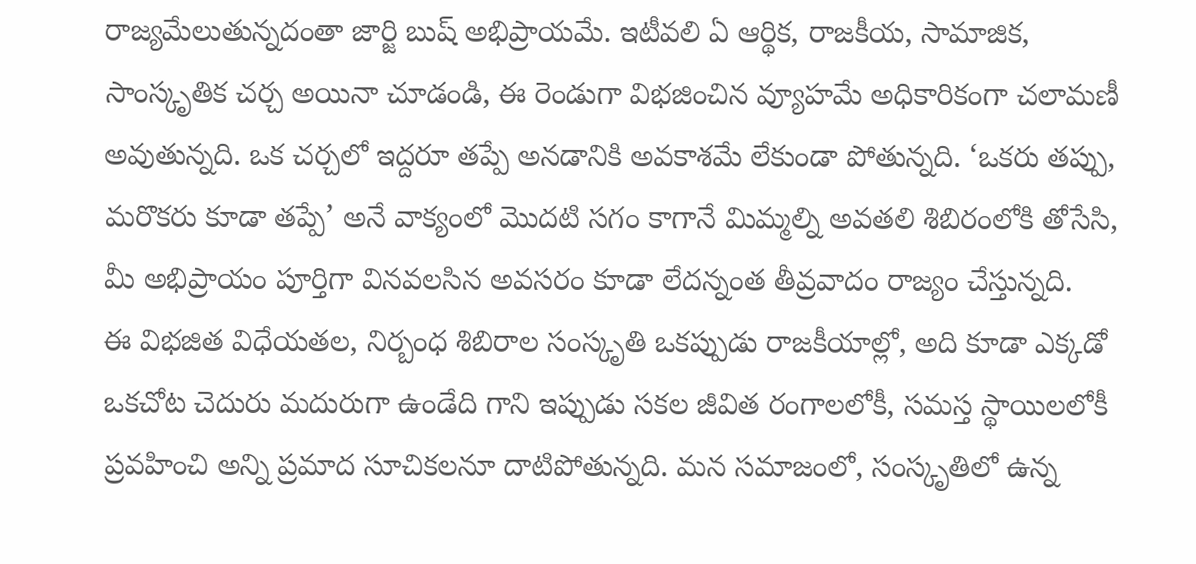రాజ్యమేలుతున్నదంతా జార్జి బుష్ అభిప్రాయమే. ఇటీవలి ఏ ఆర్థిక, రాజకీయ, సామాజిక, సాంస్కృతిక చర్చ అయినా చూడండి, ఈ రెండుగా విభజించిన వ్యూహమే అధికారికంగా చలామణీ అవుతున్నది. ఒక చర్చలో ఇద్దరూ తప్పే అనడానికి అవకాశమే లేకుండా పోతున్నది. ‘ఒకరు తప్పు, మరొకరు కూడా తప్పే’ అనే వాక్యంలో మొదటి సగం కాగానే మిమ్మల్ని అవతలి శిబిరంలోకి తోసేసి, మీ అభిప్రాయం పూర్తిగా వినవలసిన అవసరం కూడా లేదన్నంత తీవ్రవాదం రాజ్యం చేస్తున్నది.
ఈ విభజిత విధేయతల, నిర్బంధ శిబిరాల సంస్కృతి ఒకప్పుడు రాజకీయాల్లో, అది కూడా ఎక్కడో ఒకచోట చెదురు మదురుగా ఉండేది గాని ఇప్పుడు సకల జీవిత రంగాలలోకీ, సమస్త స్థాయిలలోకీ ప్రవహించి అన్ని ప్రమాద సూచికలనూ దాటిపోతున్నది. మన సమాజంలో, సంస్కృతిలో ఉన్న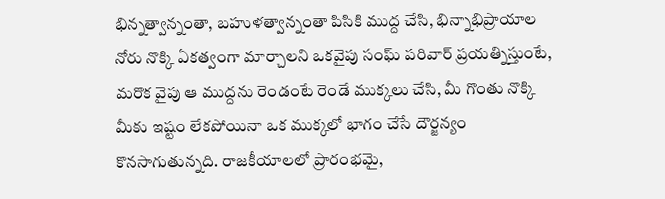భిన్నత్వాన్నంతా, బహుళత్వాన్నంతా పిసికి ముద్ద చేసి, భిన్నాభిప్రాయాల నోరు నొక్కి ఏకత్వంగా మార్చాలని ఒకవైపు సంఘ్ పరివార్ ప్రయత్నిస్తుంటే, మరొక వైపు ఆ ముద్దను రెండంటే రెండే ముక్కలు చేసి, మీ గొంతు నొక్కి మీకు ఇష్టం లేకపోయినా ఒక ముక్కలో భాగం చేసే దౌర్జన్యం కొనసాగుతున్నది. రాజకీయాలలో ప్రారంభమై,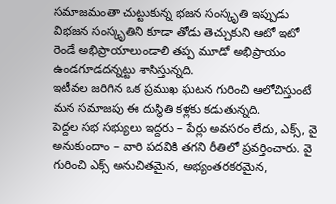సమాజమంతా చుట్టుకున్న భజన సంస్కృతి ఇప్పుడు విభజన సంస్కృతిని కూడా తోడు తెచ్చుకుని ఆటో ఇటో రెండే అభిప్రాయాలుండాలి తప్ప మూడో అభిప్రాయం ఉండగూడదన్నట్టు శాసిస్తున్నది.
ఇటీవల జరిగిన ఒక ప్రముఖ ఘటన గురించి ఆలోచిస్తుంటే మన సమాజపు ఈ దుస్థితి కళ్లకు కడుతున్నది.
పెద్దల సభ సభ్యులు ఇద్దరు – పేర్లు అవసరం లేదు, ఎక్స్, వై అనుకుందాం – వారి పదవికి తగని రీతిలో ప్రవర్తించారు. వై గురించి ఎక్స్ అనుచితమైన, అభ్యంతరకరమైన,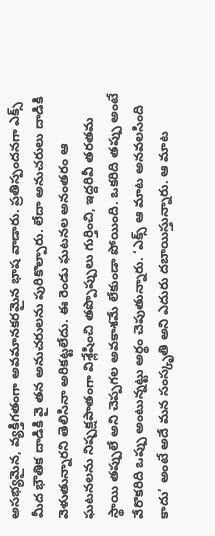అసభ్యమైన, వ్యక్తిగతంగా అవమానకరమైన భాష వాడారు. ప్రతిస్పందనగా ఎక్స్ మీద భౌతిక దాడికి వై తన అనుచరులను పురికొల్పారు. లేదా అనుచరులు దాడికి వెళుతున్నారని తెలిసినా అరికట్టలేదు. ఈ రెండు ఘటనల అనంతరం ఆ ఘటనలను నిష్పక్షపాతంగా విశ్లేషించి తప్పొప్పులు గుర్తించి, ఇద్దరివీ తరతమ స్థాయి తప్పులే అని చెప్పగల అవకాశమే లేకుండా పోయింది. ఒకరిది తప్పు అంటే వేరొకరిది ఒప్పు అంటున్నట్టు అర్థం చెపుతున్నారు. ‘ఎక్స్ ఆ మాట అనవలసింది కాదు’ అంటే అదే మన సంస్కృతి అని ఎదురు దబాయిస్తున్నారు. ఆ మాట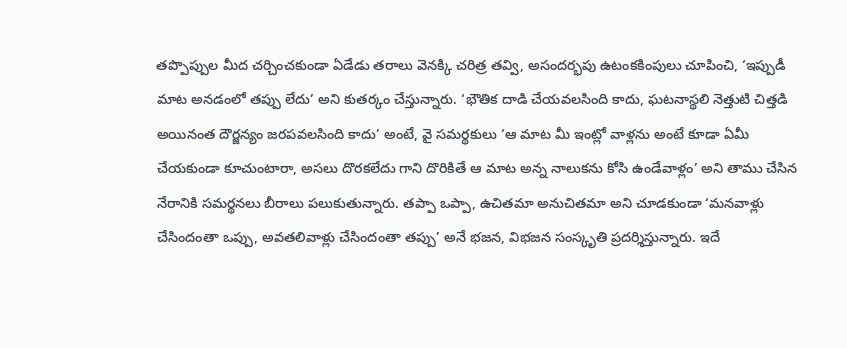తప్పొప్పుల మీద చర్చించకుండా ఏడేడు తరాలు వెనక్కి చరిత్ర తవ్వి, అసందర్భపు ఉటంకకింపులు చూపించి, ‘ఇప్పుడీ మాట అనడంలో తప్పు లేదు’ అని కుతర్కం చేస్తున్నారు. ‘భౌతిక దాడి చేయవలసింది కాదు, ఘటనాస్థలి నెత్తుటి చిత్తడి అయినంత దౌర్జన్యం జరపవలసింది కాదు’ అంటే, వై సమర్థకులు ‘ఆ మాట మీ ఇంట్లో వాళ్లను అంటే కూడా ఏమీ చేయకుండా కూచుంటారా, అసలు దొరకలేదు గాని దొరికితే ఆ మాట అన్న నాలుకను కోసి ఉండేవాళ్లం’ అని తాము చేసిన నేరానికి సమర్థనలు బీరాలు పలుకుతున్నారు. తప్పా ఒప్పా, ఉచితమా అనుచితమా అని చూడకుండా ‘మనవాళ్లు చేసిందంతా ఒప్పు, అవతలివాళ్లు చేసిందంతా తప్పు’ అనే భజన, విభజన సంస్కృతి ప్రదర్శిస్తున్నారు. ఇదే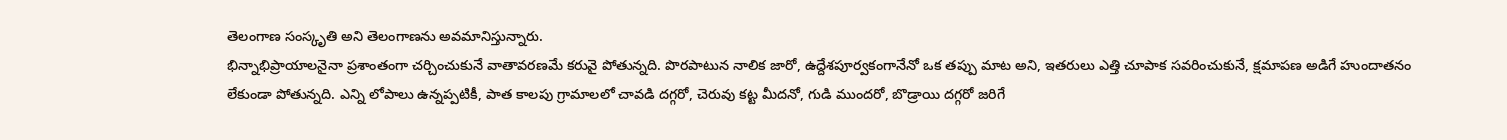తెలంగాణ సంస్కృతి అని తెలంగాణను అవమానిస్తున్నారు.
భిన్నాభిప్రాయాలనైనా ప్రశాంతంగా చర్చించుకునే వాతావరణమే కరువై పోతున్నది. పొరపాటున నాలిక జారో, ఉద్దేశపూర్వకంగానేనో ఒక తప్పు మాట అని, ఇతరులు ఎత్తి చూపాక సవరించుకునే, క్షమాపణ అడిగే హుందాతనం లేకుండా పోతున్నది. ఎన్ని లోపాలు ఉన్నప్పటికీ, పాత కాలపు గ్రామాలలో చావడి దగ్గరో, చెరువు కట్ట మీదనో, గుడి ముందరో, బొడ్రాయి దగ్గరో జరిగే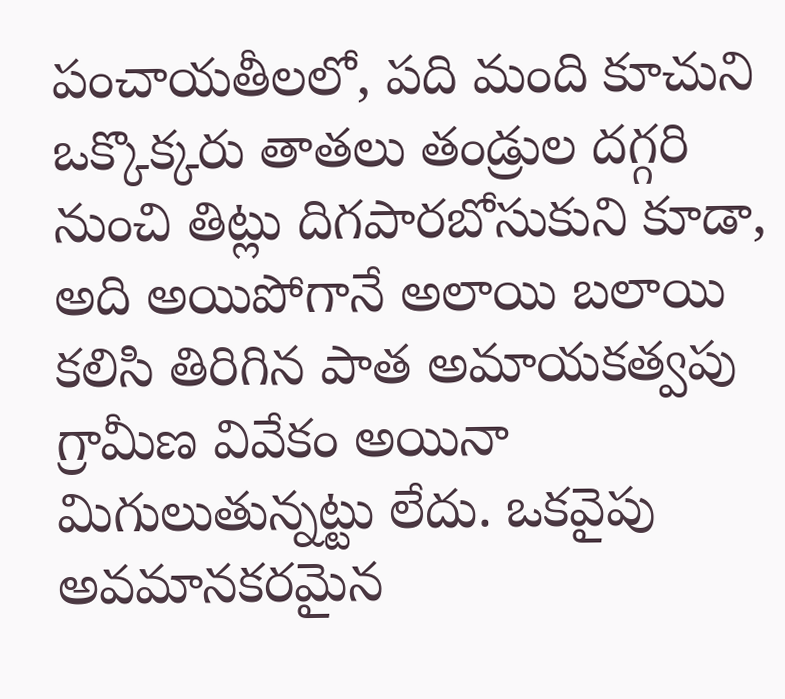పంచాయతీలలో, పది మంది కూచుని ఒక్కొక్కరు తాతలు తండ్రుల దగ్గరి నుంచి తిట్లు దిగపారబోసుకుని కూడా, అది అయిపోగానే అలాయి బలాయి కలిసి తిరిగిన పాత అమాయకత్వపు గ్రామీణ వివేకం అయినా మిగులుతున్నట్టు లేదు. ఒకవైపు అవమానకరమైన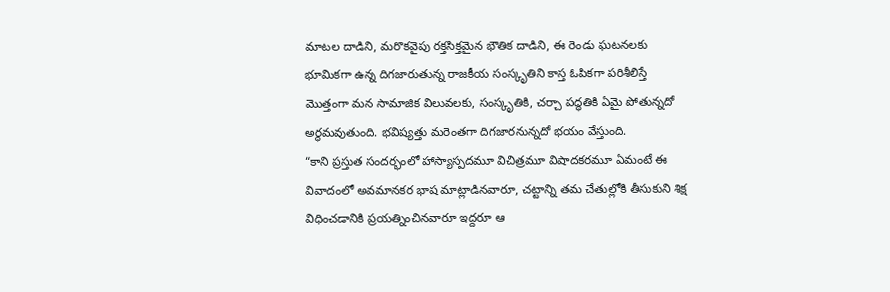మాటల దాడిని, మరొకవైపు రక్తసిక్తమైన భౌతిక దాడిని, ఈ రెండు ఘటనలకు భూమికగా ఉన్న దిగజారుతున్న రాజకీయ సంస్కృతిని కాస్త ఓపికగా పరిశీలిస్తే మొత్తంగా మన సామాజిక విలువలకు, సంస్కృతికి, చర్చా పద్ధతికి ఏమై పోతున్నదో అర్థమవుతుంది. భవిష్యత్తు మరెంతగా దిగజారనున్నదో భయం వేస్తుంది.
“కాని ప్రస్తుత సందర్భంలో హాస్యాస్పదమూ విచిత్రమూ విషాదకరమూ ఏమంటే ఈ వివాదంలో అవమానకర భాష మాట్లాడినవారూ, చట్టాన్ని తమ చేతుల్లోకి తీసుకుని శిక్ష విధించడానికి ప్రయత్నించినవారూ ఇద్దరూ ఆ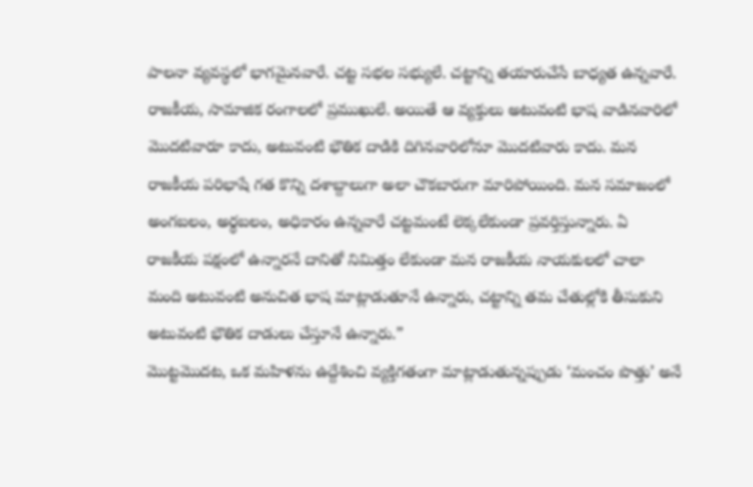పాలనా వ్యవస్థలో భాగమైనవారే. చట్ట సభల సభ్యులే. చట్టాన్ని తయారుచేసే బాధ్యత ఉన్నవారే. రాజకీయ, సామాజిక రంగాలలో ప్రముఖులే. అయితే ఆ వ్యక్తులు అటువంటి భాష వాడినవారిలో మొదటివారూ కాదు, అటువంటి భౌతిక దాడికి దిగినవారిలోనూ మొదటివారు కాదు. మన రాజకీయ పరిభాషే గత కొన్ని దశాబ్దాలుగా అలా చౌకబారుగా మారిపోయింది. మన సమాజంలో అంగబలం, అర్థబలం, అధికారం ఉన్నవారే చట్టమంటే లెక్కలేకుండా ప్రవర్తిస్తున్నారు. ఏ రాజకీయ పక్షంలో ఉన్నారనే దానితో నిమిత్తం లేకుండా మన రాజకీయ నాయకులలో చాలా మంది అటువంటి అనుచిత భాష మాట్లాడుతూనే ఉన్నారు, చట్టాన్ని తమ చేతుల్లోకి తీసుకుని అటువంటి భౌతిక దాడులు చేస్తూనే ఉన్నారు.”
మొట్టమొదట, ఒక మహిళను ఉద్దేశించి వ్యక్తిగతంగా మాట్లాడుతున్నప్పుడు ‘మంచం పొత్తు’ అనే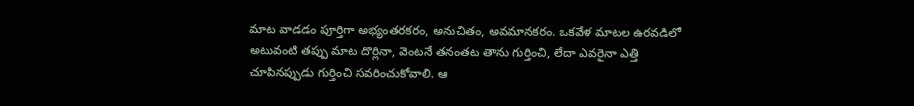మాట వాడడం పూర్తిగా అభ్యంతరకరం, అనుచితం, అవమానకరం. ఒకవేళ మాటల ఉరవడిలో అటువంటి తప్పు మాట దొర్లినా, వెంటనే తనంతట తాను గుర్తించి, లేదా ఎవరైనా ఎత్తి చూపినప్పుడు గుర్తించి సవరించుకోవాలి. ఆ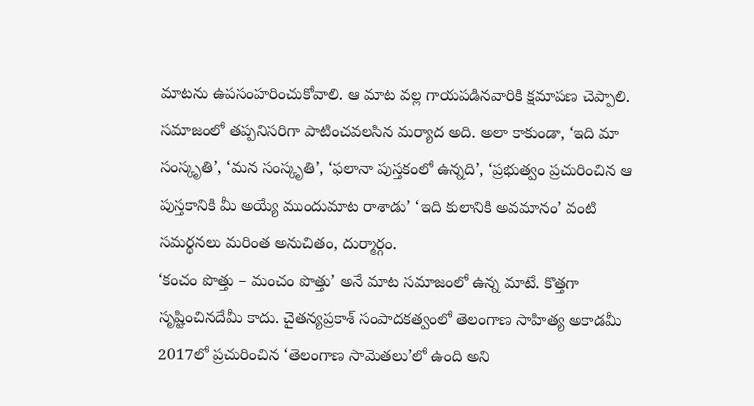మాటను ఉపసంహరించుకోవాలి. ఆ మాట వల్ల గాయపడినవారికి క్షమాపణ చెప్పాలి. సమాజంలో తప్పనిసరిగా పాటించవలసిన మర్యాద అది. అలా కాకుండా, ‘ఇది మా సంస్కృతి’, ‘మన సంస్కృతి’, ‘ఫలానా పుస్తకంలో ఉన్నది’, ‘ప్రభుత్వం ప్రచురించిన ఆ పుస్తకానికి మీ అయ్యే ముందుమాట రాశాడు’ ‘ఇది కులానికి అవమానం’ వంటి సమర్థనలు మరింత అనుచితం, దుర్మార్గం.
‘కంచం పొత్తు – మంచం పొత్తు’ అనే మాట సమాజంలో ఉన్న మాటే. కొత్తగా సృష్టించినదేమీ కాదు. చైతన్యప్రకాశ్ సంపాదకత్వంలో తెలంగాణ సాహిత్య అకాడమీ 2017లో ప్రచురించిన ‘తెలంగాణ సామెతలు’లో ఉంది అని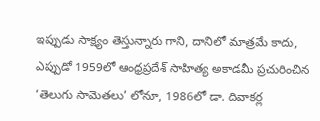ఇప్పుడు సాక్ష్యం తెస్తున్నారు గాని, దానిలో మాత్రమే కాదు, ఎప్పుడో 1959లో ఆంధ్రప్రదేశ్ సాహిత్య అకాడమీ ప్రచురించిన ‘తెలుగు సామెతలు’ లోనూ, 1986లో డా. దివాకర్ల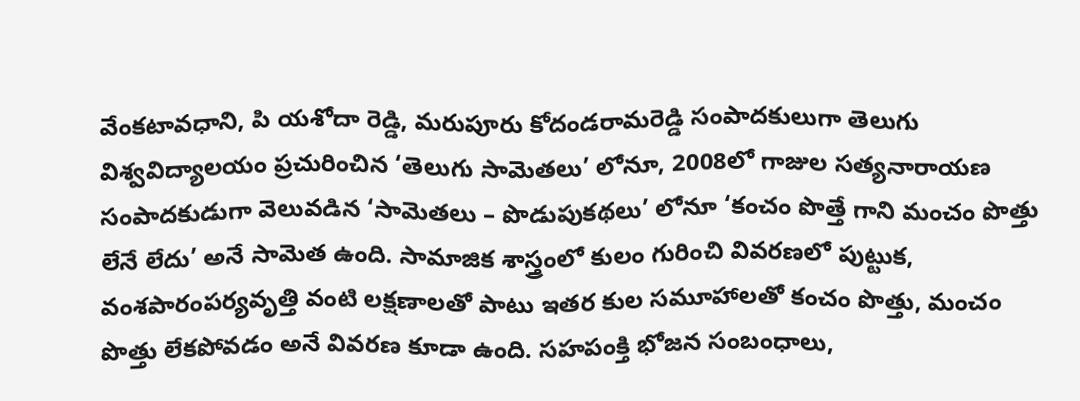వేంకటావధాని, పి యశోదా రెడ్డి, మరుపూరు కోదండరామరెడ్డి సంపాదకులుగా తెలుగు విశ్వవిద్యాలయం ప్రచురించిన ‘తెలుగు సామెతలు’ లోనూ, 2008లో గాజుల సత్యనారాయణ సంపాదకుడుగా వెలువడిన ‘సామెతలు – పొడుపుకథలు’ లోనూ ‘కంచం పొత్తే గాని మంచం పొత్తు లేనే లేదు’ అనే సామెత ఉంది. సామాజిక శాస్త్రంలో కులం గురించి వివరణలో పుట్టుక, వంశపారంపర్యవృత్తి వంటి లక్షణాలతో పాటు ఇతర కుల సమూహాలతో కంచం పొత్తు, మంచం పొత్తు లేకపోవడం అనే వివరణ కూడా ఉంది. సహపంక్తి భోజన సంబంధాలు,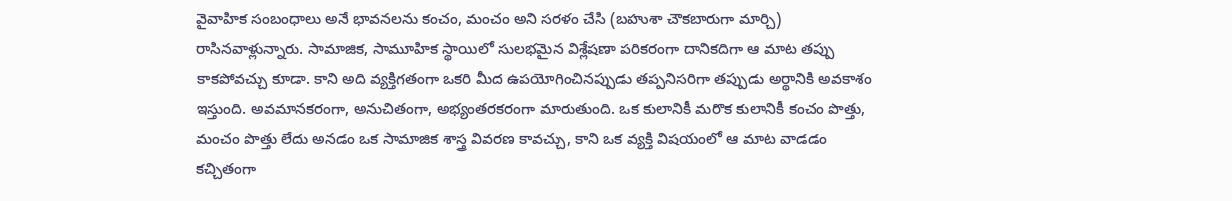వైవాహిక సంబంధాలు అనే భావనలను కంచం, మంచం అని సరళం చేసి (బహుశా చౌకబారుగా మార్చి) రాసినవాళ్లున్నారు. సామాజిక, సామూహిక స్థాయిలో సులభమైన విశ్లేషణా పరికరంగా దానికదిగా ఆ మాట తప్పు కాకపోవచ్చు కూడా. కాని అది వ్యక్తిగతంగా ఒకరి మీద ఉపయోగించినప్పుడు తప్పనిసరిగా తప్పుడు అర్థానికి అవకాశం ఇస్తుంది. అవమానకరంగా, అనుచితంగా, అభ్యంతరకరంగా మారుతుంది. ఒక కులానికీ మరొక కులానికీ కంచం పొత్తు, మంచం పొత్తు లేదు అనడం ఒక సామాజిక శాస్త్ర వివరణ కావచ్చు, కాని ఒక వ్యక్తి విషయంలో ఆ మాట వాడడం కచ్చితంగా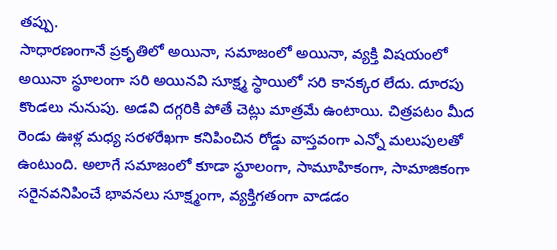తప్పు.
సాధారణంగానే ప్రకృతిలో అయినా, సమాజంలో అయినా, వ్యక్తి విషయంలో అయినా స్థూలంగా సరి అయినవి సూక్ష్మ స్థాయిలో సరి కానక్కర లేదు. దూరపు కొండలు నునుపు. అడవి దగ్గరికి పోతే చెట్లు మాత్రమే ఉంటాయి. చిత్రపటం మీద రెండు ఊళ్ల మధ్య సరళరేఖగా కనిపించిన రోడ్డు వాస్తవంగా ఎన్నో మలుపులతో ఉంటుంది. అలాగే సమాజంలో కూడా స్థూలంగా, సామూహికంగా, సామాజికంగా సరైనవనిపించే భావనలు సూక్ష్మంగా, వ్యక్తిగతంగా వాడడం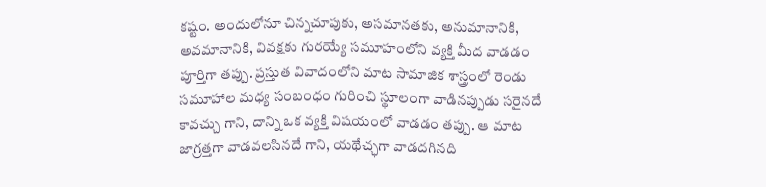కష్టం. అందులోనూ చిన్నచూపుకు, అసమానతకు, అనుమానానికి, అవమానానికి, వివక్షకు గురయ్యే సమూహంలోని వ్యక్తి మీద వాడడం పూర్తిగా తప్పు. ప్రస్తుత వివాదంలోని మాట సామాజిక శాస్త్రంలో రెండు సమూహాల మధ్య సంబంధం గురించి స్థూలంగా వాడినప్పుడు సరైనదే కావచ్చు గాని, దాన్ని ఒక వ్యక్తి విషయంలో వాడడం తప్పు. ఆ మాట జాగ్రత్తగా వాడవలసినదే గాని, యథేచ్ఛగా వాడదగినది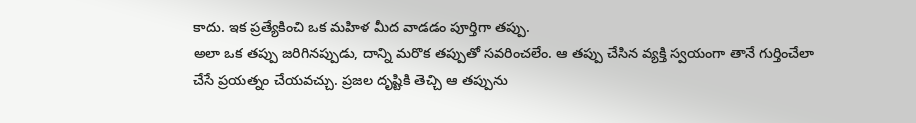కాదు. ఇక ప్రత్యేకించి ఒక మహిళ మీద వాడడం పూర్తిగా తప్పు.
అలా ఒక తప్పు జరిగినప్పుడు, దాన్ని మరొక తప్పుతో సవరించలేం. ఆ తప్పు చేసిన వ్యక్తి స్వయంగా తానే గుర్తించేలా చేసే ప్రయత్నం చేయవచ్చు. ప్రజల దృష్టికి తెచ్చి ఆ తప్పును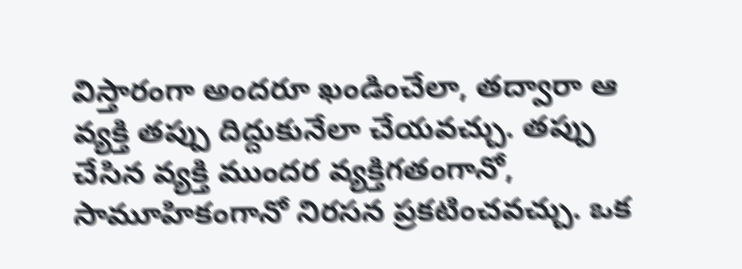విస్తారంగా అందరూ ఖండించేలా, తద్వారా ఆ వ్యక్తి తప్పు దిద్దుకునేలా చేయవచ్చు. తప్పు చేసిన వ్యక్తి ముందర వ్యక్తిగతంగానో, సామూహికంగానో నిరసన ప్రకటించవచ్చు. ఒక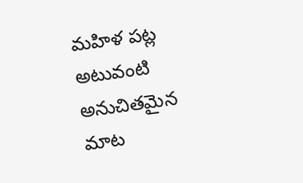మహిళ పట్ల అటువంటి అనుచితమైన మాట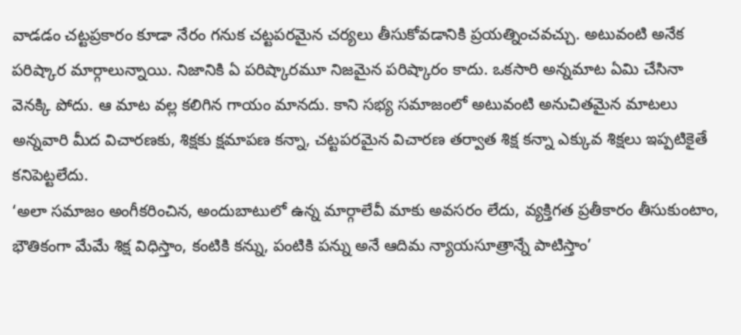వాడడం చట్టప్రకారం కూడా నేరం గనుక చట్టపరమైన చర్యలు తీసుకోవడానికి ప్రయత్నించవచ్చు. అటువంటి అనేక పరిష్కార మార్గాలున్నాయి. నిజానికి ఏ పరిష్కారమూ నిజమైన పరిష్కారం కాదు. ఒకసారి అన్నమాట ఏమి చేసినా వెనక్కి పోదు. ఆ మాట వల్ల కలిగిన గాయం మానదు. కాని సభ్య సమాజంలో అటువంటి అనుచితమైన మాటలు అన్నవారి మీద విచారణకు, శిక్షకు క్షమాపణ కన్నా, చట్టపరమైన విచారణ తర్వాత శిక్ష కన్నా ఎక్కువ శిక్షలు ఇప్పటికైతే కనిపెట్టలేదు.
‘అలా సమాజం అంగీకరించిన, అందుబాటులో ఉన్న మార్గాలేవీ మాకు అవసరం లేదు, వ్యక్తిగత ప్రతీకారం తీసుకుంటాం, భౌతికంగా మేమే శిక్ష విధిస్తాం, కంటికి కన్ను, పంటికి పన్ను అనే ఆదిమ న్యాయసూత్రాన్నే పాటిస్తాం’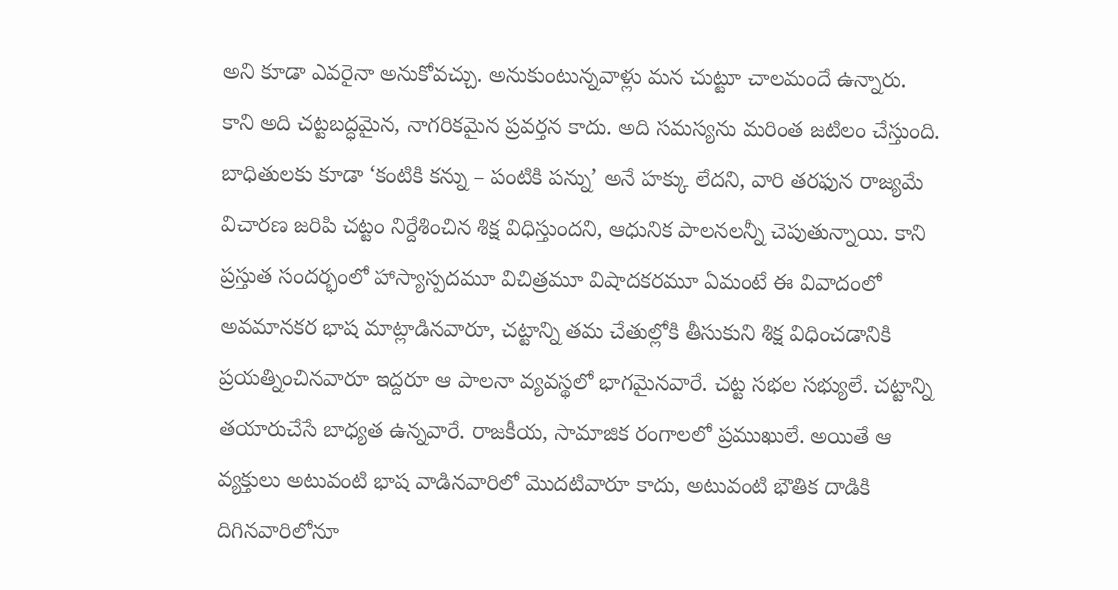అని కూడా ఎవరైనా అనుకోవచ్చు. అనుకుంటున్నవాళ్లు మన చుట్టూ చాలమందే ఉన్నారు. కాని అది చట్టబద్ధమైన, నాగరికమైన ప్రవర్తన కాదు. అది సమస్యను మరింత జటిలం చేస్తుంది. బాధితులకు కూడా ‘కంటికి కన్ను – పంటికి పన్ను’ అనే హక్కు లేదని, వారి తరఫున రాజ్యమే విచారణ జరిపి చట్టం నిర్దేశించిన శిక్ష విధిస్తుందని, ఆధునిక పాలనలన్నీ చెపుతున్నాయి. కాని ప్రస్తుత సందర్భంలో హాస్యాస్పదమూ విచిత్రమూ విషాదకరమూ ఏమంటే ఈ వివాదంలో అవమానకర భాష మాట్లాడినవారూ, చట్టాన్ని తమ చేతుల్లోకి తీసుకుని శిక్ష విధించడానికి ప్రయత్నించినవారూ ఇద్దరూ ఆ పాలనా వ్యవస్థలో భాగమైనవారే. చట్ట సభల సభ్యులే. చట్టాన్ని తయారుచేసే బాధ్యత ఉన్నవారే. రాజకీయ, సామాజిక రంగాలలో ప్రముఖులే. అయితే ఆ వ్యక్తులు అటువంటి భాష వాడినవారిలో మొదటివారూ కాదు, అటువంటి భౌతిక దాడికి దిగినవారిలోనూ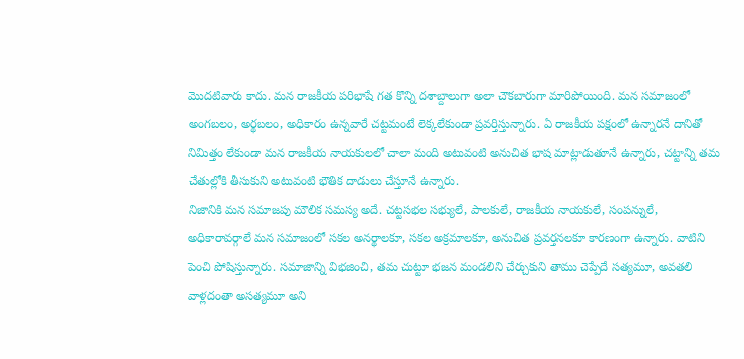మొదటివారు కాదు. మన రాజకీయ పరిభాషే గత కొన్ని దశాబ్దాలుగా అలా చౌకబారుగా మారిపోయింది. మన సమాజంలో అంగబలం, అర్థబలం, అధికారం ఉన్నవారే చట్టమంటే లెక్కలేకుండా ప్రవర్తిస్తున్నారు. ఏ రాజకీయ పక్షంలో ఉన్నారనే దానితో నిమిత్తం లేకుండా మన రాజకీయ నాయకులలో చాలా మంది అటువంటి అనుచిత భాష మాట్లాడుతూనే ఉన్నారు, చట్టాన్ని తమ చేతుల్లోకి తీసుకుని అటువంటి భౌతిక దాడులు చేస్తూనే ఉన్నారు.
నిజానికి మన సమాజపు మౌలిక సమస్య అదే. చట్టసభల సభ్యులే, పాలకులే, రాజకీయ నాయకులే, సంపన్నులే, అధికారావర్గాలే మన సమాజంలో సకల అనర్థాలకూ, సకల అక్రమాలకూ, అనుచిత ప్రవర్తనలకూ కారణంగా ఉన్నారు. వాటిని పెంచి పోషిస్తున్నారు. సమాజాన్ని విభజించి, తమ చుట్టూ భజన మండలిని చేర్చుకుని తాము చెప్పేదే సత్యమూ, అవతలి వాళ్లదంతా అసత్యమూ అని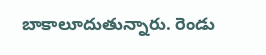బాకాలూదుతున్నారు. రెండు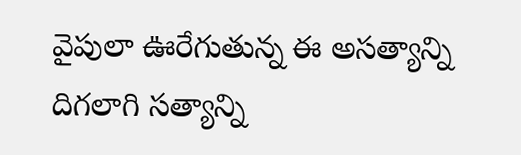వైపులా ఊరేగుతున్న ఈ అసత్యాన్ని దిగలాగి సత్యాన్ని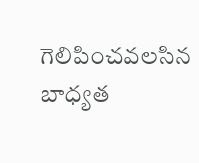గెలిపించవలసిన బాధ్యత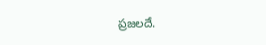ప్రజలదే.